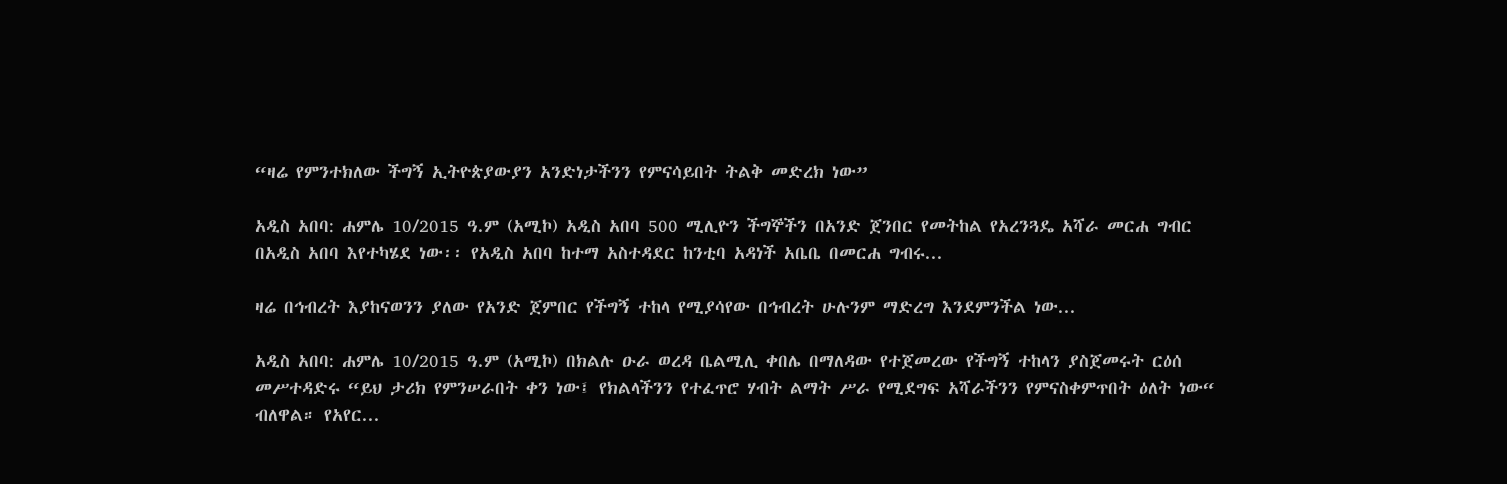“ዛሬ የምንተክለው ችግኝ ኢትዮጵያውያን አንድነታችንን የምናሳይበት ትልቅ መድረክ ነው”

አዲስ አበባ: ሐምሌ 10/2015 ዓ.ም (አሚኮ) አዲስ አበባ 500 ሚሊዮን ችግኞችን በአንድ ጀንበር የመትከል የአረንጓዴ አሻራ መርሐ ግብር በአዲስ አበባ እየተካሄደ ነው፡፡ የአዲስ አበባ ከተማ አስተዳደር ከንቲባ አዳነች አቤቤ በመርሐ ግብሩ...

ዛሬ በኅብረት እያከናወንን ያለው የአንድ ጀምበር የችግኝ ተከላ የሚያሳየው በኅብረት ሁሉንም ማድረግ እንደምንችል ነው...

አዲስ አበባ: ሐምሌ 10/2015 ዓ.ም (አሚኮ) በክልሉ ዑራ ወረዳ ቤልሚሊ ቀበሌ በማለዳው የተጀመረው የችግኝ ተከላን ያስጀመሩት ርዕሰ መሥተዳድሩ “ይህ ታሪክ የምንሠራበት ቀን ነው፤ የክልላችንን የተፈጥሮ ሃብት ልማት ሥራ የሚደግፍ አሻራችንን የምናስቀምጥበት ዕለት ነው“ ብለዋል። የአየር...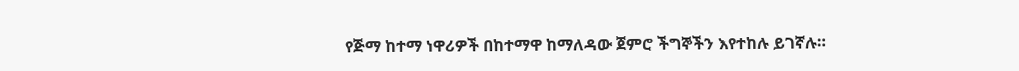የጅማ ከተማ ነዋሪዎች በከተማዋ ከማለዳው ጀምሮ ችግኞችን እየተከሉ ይገኛሉ።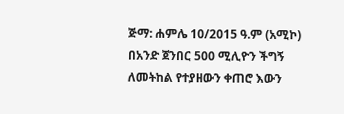ጅማ: ሐምሌ 10/2015 ዓ.ም (አሚኮ) በአንድ ጀንበር 500 ሚሊዮን ችግኝ ለመትከል የተያዘውን ቀጠሮ እውን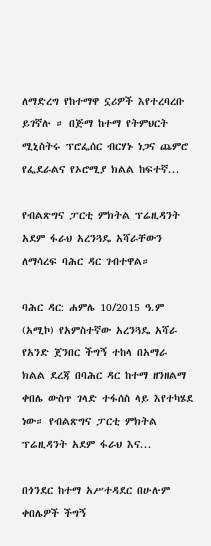ለማድረግ የከተማዋ ኗሪዎች እየተረባረቡ ይገኛሉ ። በጅማ ከተማ የትምህርት ሚኒስትሩ ፕሮፌሰር ብርሃኑ ነጋና ጨምሮ የፌደራልና የኦሮሚያ ክልል ከፍተኛ...

የብልጽግና ፓርቲ ምክትል ፕሬዚዳንት አደም ፋራህ አረንጓዴ አሻራቸውን ለማሳረፍ ባሕር ዳር ገብተዋል።

ባሕር ዳር: ሐምሌ 10/2015 ዓ.ም (አሚኮ) የአምስተኛው አረንጓዴ አሻራ የአንድ ጀንበር ችግኝ ተከላ በአማራ ክልል ደረጃ በባሕር ዳር ከተማ ዘንዘልማ ቀበሌ ውስጥ ገላድ ተፋሰስ ላይ እየተካሄደ ነው። የብልጽግና ፓርቲ ምክትል ፕሬዚዳንት አደም ፋራህ እና...

በጎንደር ከተማ አሥተዳደር በሁሉም ቀበሌዎች ችግኝ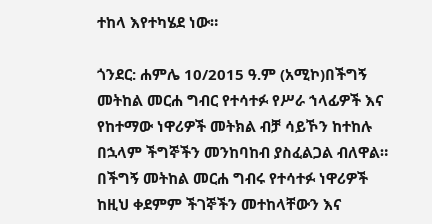ተከላ እየተካሄደ ነው።

ጎንደር: ሐምሌ 10/2015 ዓ.ም (አሚኮ)በችግኝ መትከል መርሐ ግብር የተሳተፉ የሥራ ኀላፊዎች እና የከተማው ነዋሪዎች መትክል ብቻ ሳይኾን ከተከሉ በኋላም ችግኞችን መንከባከብ ያስፈልጋል ብለዋል። በችግኝ መትከል መርሐ ግብሩ የተሳተፉ ነዋሪዎች ከዚህ ቀደምም ችገኞችን መተከላቸውን እና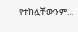የተከሏቸውንም...